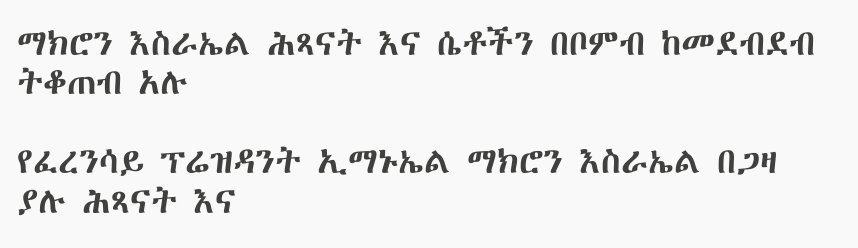ማክሮን እስራኤል ሕጻናት እና ሴቶችን በቦምብ ከመደብደብ ትቆጠብ አሉ

የፈረንሳይ ፕሬዝዳንት ኢማኑኤል ማክሮን እስራኤል በጋዛ ያሉ ሕጻናት እና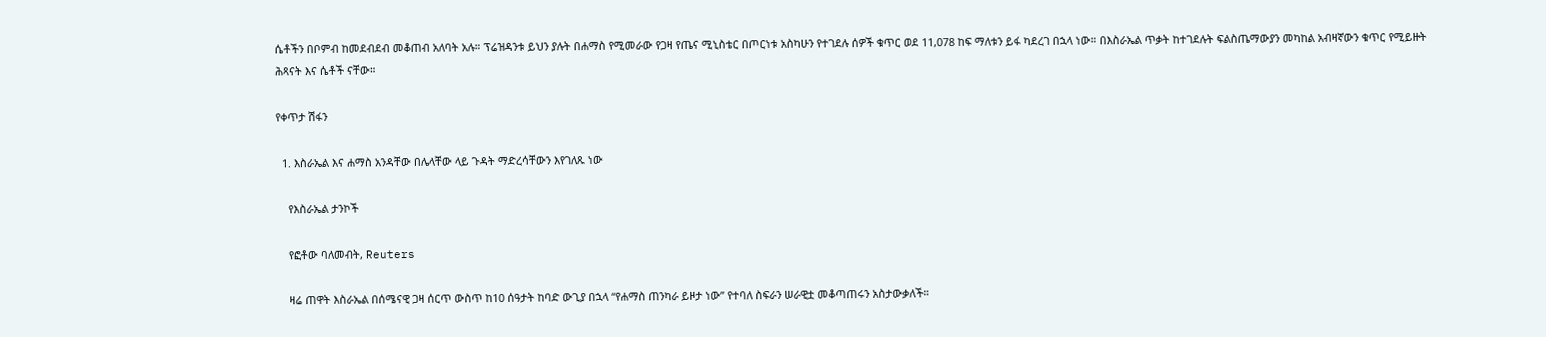ሴቶችን በቦምብ ከመደብደብ መቆጠብ አለባት አሉ። ፕሬዝዳንቱ ይህን ያሉት በሐማስ የሚመራው የጋዛ የጤና ሚኒስቴር በጦርነቱ አስካሁን የተገደሉ ሰዎች ቁጥር ወደ 11,078 ከፍ ማለቱን ይፋ ካደረገ በኋላ ነው። በእስራኤል ጥቃት ከተገደሉት ፍልስጤማውያን መካከል አብዛኛውን ቁጥር የሚይዙት ሕጻናት እና ሴቶች ናቸው።

የቀጥታ ሽፋን

  1. እስራኤል እና ሐማስ አንዳቸው በሌላቸው ላይ ጉዳት ማድረሳቸውን እየገለጹ ነው

    የእስራኤል ታንኮች

    የፎቶው ባለመብት, Reuters

    ዛሬ ጠዋት እስራኤል በሰሜናዊ ጋዛ ሰርጥ ውስጥ ከ10 ሰዓታት ከባድ ውጊያ በኋላ “የሐማስ ጠንካራ ይዞታ ነው” የተባለ ስፍራን ሠራዊቷ መቆጣጠሩን አስታውቃለች።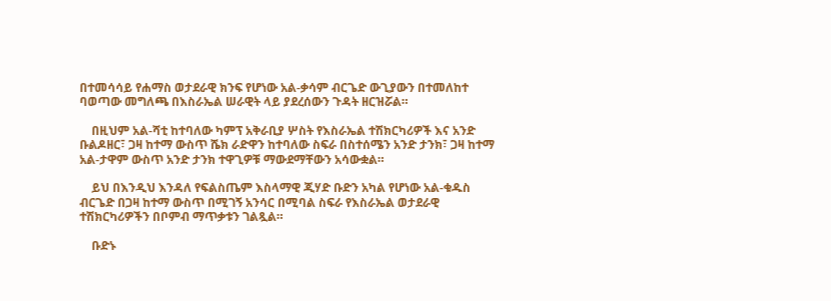በተመሳሳይ የሐማስ ወታደራዊ ክንፍ የሆነው አል-ቃሳም ብርጌድ ውጊያውን በተመለከተ ባወጣው መግለጫ በእስራኤል ሠራዊት ላይ ያደረሰውን ጉዳት ዘርዝሯል።

    በዚህም አል-ሻቲ ከተባለው ካምፕ አቅራቢያ ሦስት የእስራኤል ተሽክርካሪዎች እና አንድ ቡልዶዘር፣ ጋዛ ከተማ ውስጥ ሼክ ራድዋን ከተባለው ስፍራ በስተሰሜን አንድ ታንክ፣ ጋዛ ከተማ አል-ታዋም ውስጥ አንድ ታንክ ተዋጊዎቹ ማውደማቸውን አሳውቋል።

    ይህ በእንዲህ እንዳለ የፍልስጤም እስላማዊ ጂሃድ ቡድን አካል የሆነው አል-ቁዱስ ብርጌድ በጋዛ ከተማ ውስጥ በሚገኝ አንሳር በሚባል ስፍራ የእስራኤል ወታደራዊ ተሽክርካሪዎችን በቦምብ ማጥቃቱን ገልጿል።

    ቡድኑ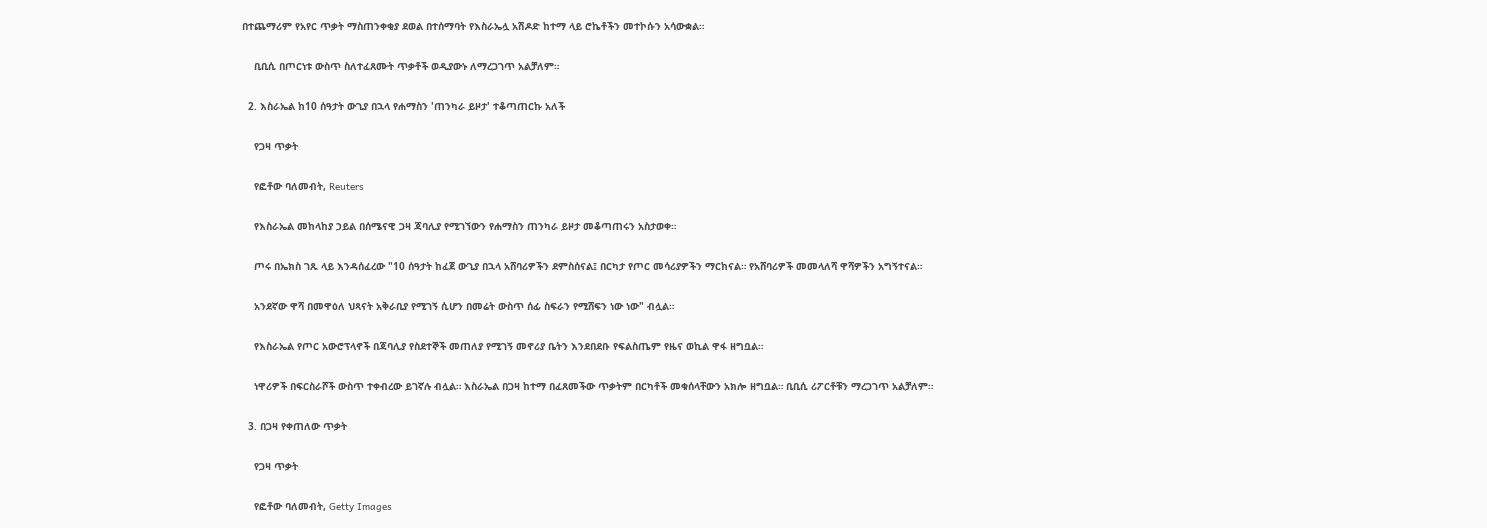በተጨማሪም የአየር ጥቃት ማስጠንቀቂያ ደወል በተሰማባት የእስራኤሏ አሽዶድ ከተማ ላይ ሮኬቶችን መተኮሱን አሳውቋል።

    ቢቢሲ በጦርነቱ ውስጥ ስለተፈጸሙት ጥቃቶች ወዲያውኑ ለማረጋገጥ አልቻለም።

  2. እስራኤል ከ10 ሰዓታት ውጊያ በኋላ የሐማስን 'ጠንካራ ይዞታ' ተቆጣጠርኩ አለች

    የጋዛ ጥቃት

    የፎቶው ባለመብት, Reuters

    የእስራኤል መከላከያ ኃይል በሰሜናዊ ጋዛ ጃባሊያ የሚገኘውን የሐማስን ጠንካራ ይዞታ መቆጣጠሩን አስታወቀ።

    ጦሩ በኤክስ ገጹ ላይ እንዳሰፈረው "10 ሰዓታት ከፈጀ ውጊያ በኋላ አሸባሪዎችን ደምስሰናል፤ በርካታ የጦር መሳሪያዎችን ማርከናል። የአሸባሪዎች መመላለሻ ዋሻዎችን አግኝተናል።

    አንደኛው ዋሻ በመዋዕለ ህጻናት አቅራቢያ የሚገኝ ሲሆን በመሬት ውስጥ ሰፊ ስፍራን የሚሸፍን ነው ነው" ብሏል።

    የእስራኤል የጦር አውሮፕላኖች በጃባሊያ የስደተኞች መጠለያ የሚገኝ መኖሪያ ቤትን እንደበደቡ የፍልስጤም የዜና ወኪል ዋፋ ዘግቧል።

    ነዋሪዎች በፍርስራሾች ውስጥ ተቀብረው ይገኛሉ ብሏል። እስራኤል በጋዛ ከተማ በፈጸመችው ጥቃትም በርካቶች መቁሰላቸውን አክሎ ዘግቧል። ቢቢሲ ሪፖርቶቹን ማረጋገጥ አልቻለም።

  3. በጋዛ የቀጠለው ጥቃት

    የጋዛ ጥቃት

    የፎቶው ባለመብት, Getty Images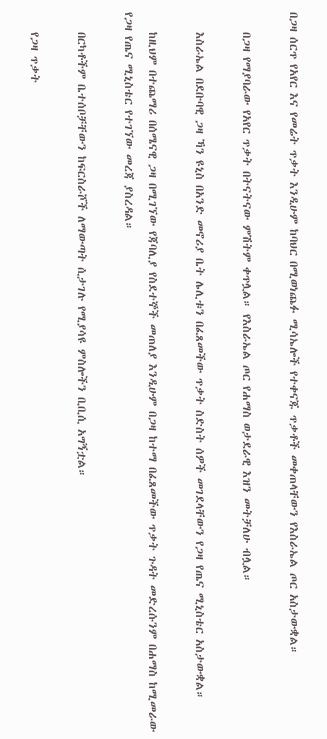በጋዛ ሰርጥ የአየር እና የመሬት ጥቃት እንዲሁም ከባህር በሚወነጨፉ ሚሳኤሎች የተቀናጁ ጥቃቶች መቀጠላቸውን የእስራኤል ጦር አስታውቋል።

    በጋዛ የማያባራው የአየር ጥቃት በትናትናው ምሽትም ቀጥሏል። የእስራኤል ጦር የሐማስ ወታደራዊ እዝን መትቻለሁ ብሏል።

    እስራኤል በደቡባዊ ጋዛ ኻን ዩኒስ በአንድ መኖሪያ ቤት ሌሊቱን በፈጸመችው ጥቃት ስድስት ሰዎች መገደላቸውን የጋዛ የጤና ሚኒስቴር አስታውቋል።

    ከዚህም በተጨማሪ በሰሜናዊ ጋዛ በሚገኘው የጃባሊያ የስደተኞች መጠለያ እንዲሁም በጋዛ ከተማ በፈጸመችው ጥቃት ጉዳት መድረሱንም በሐማስ ከሚመራው የጋዛ የጤና ሚኒስቴር የተገኘው መረጃ ያስረዳል።

    በርካቶችም ቤተሰቦቻቸውን ከፍርስራሾች ለማውጣት ሲታገሉ የሚያሳዩ ምስሎችን ቢቢሲ አግኝቷል።

    የጋዛ ጥቃት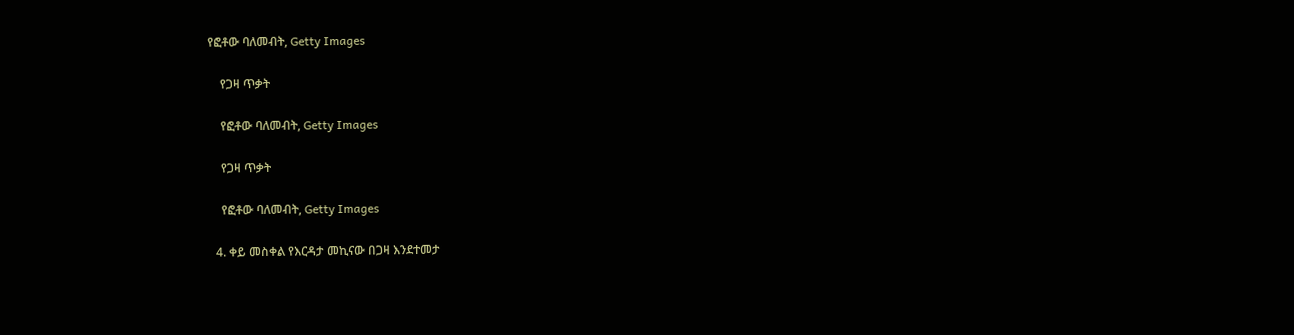የፎቶው ባለመብት, Getty Images

    የጋዛ ጥቃት

    የፎቶው ባለመብት, Getty Images

    የጋዛ ጥቃት

    የፎቶው ባለመብት, Getty Images

  4. ቀይ መስቀል የእርዳታ መኪናው በጋዛ እንደተመታ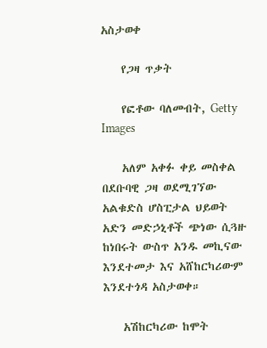አስታወቀ

    የጋዛ ጥቃት

    የፎቶው ባለመብት, Getty Images

    አለም አቀፉ ቀይ መስቀል በደቡባዊ ጋዛ ወደሚገኘው አልቁድስ ሆስፒታል ህይወት አድን መድኃኒቶች ጭነው ሲጓዙ ከነበሩት ውስጥ አንዱ መኪናው እንደተመታ እና አሸከርካሪውም እንደተጎዳ አስታወቀ።

    አሽከርካሪው ከሞት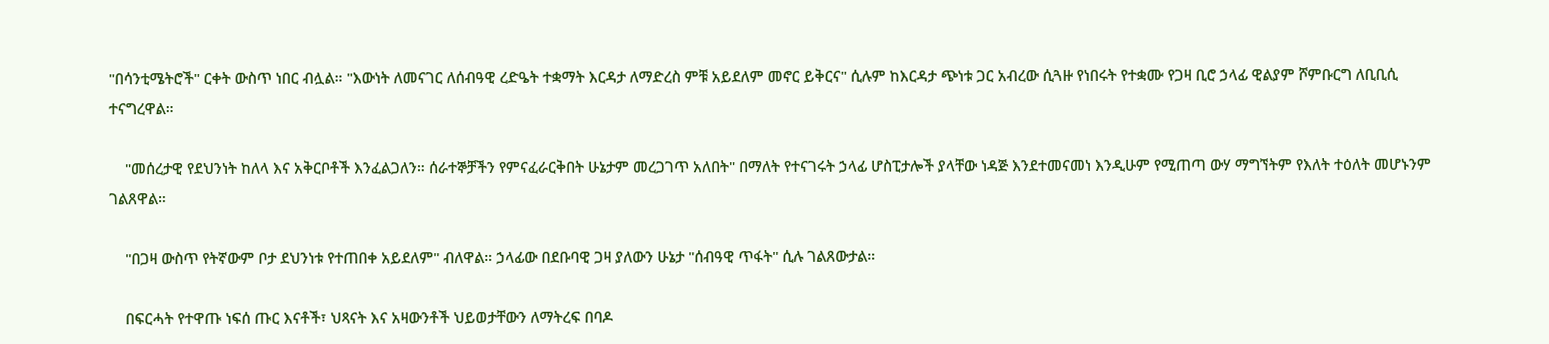"በሳንቲሜትሮች" ርቀት ውስጥ ነበር ብሏል። "እውነት ለመናገር ለሰብዓዊ ረድዔት ተቋማት እርዳታ ለማድረስ ምቹ አይደለም መኖር ይቅርና" ሲሉም ከእርዳታ ጭነቱ ጋር አብረው ሲጓዙ የነበሩት የተቋሙ የጋዛ ቢሮ ኃላፊ ዊልያም ሾምቡርግ ለቢቢሲ ተናግረዋል።

    "መሰረታዊ የደህንነት ከለላ እና አቅርቦቶች እንፈልጋለን። ሰራተኞቻችን የምናፈራርቅበት ሁኔታም መረጋገጥ አለበት" በማለት የተናገሩት ኃላፊ ሆስፒታሎች ያላቸው ነዳጅ እንደተመናመነ እንዲሁም የሚጠጣ ውሃ ማግኘትም የእለት ተዕለት መሆኑንም ገልጸዋል።

    "በጋዛ ውስጥ የትኛውም ቦታ ደህንነቱ የተጠበቀ አይደለም" ብለዋል። ኃላፊው በደቡባዊ ጋዛ ያለውን ሁኔታ "ሰብዓዊ ጥፋት" ሲሉ ገልጸውታል።

    በፍርሓት የተዋጡ ነፍሰ ጡር እናቶች፣ ህጻናት እና አዛውንቶች ህይወታቸውን ለማትረፍ በባዶ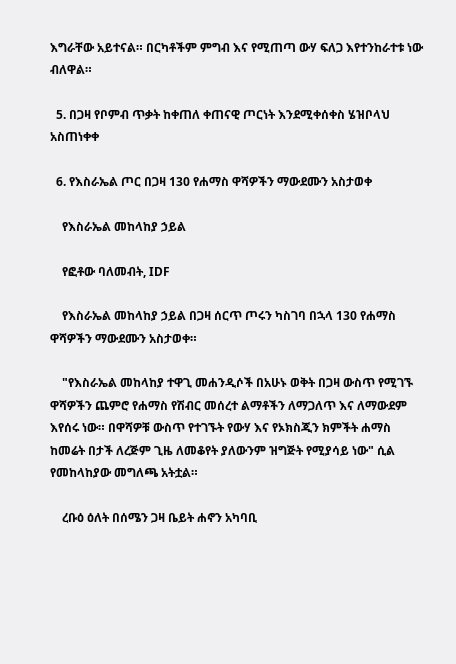እግራቸው አይተናል። በርካቶችም ምግብ እና የሚጠጣ ውሃ ፍለጋ እየተንከራተቱ ነው ብለዋል።

  5. በጋዛ የቦምብ ጥቃት ከቀጠለ ቀጠናዊ ጦርነት እንደሚቀሰቀስ ሄዝቦላህ አስጠነቀቀ

  6. የእስራኤል ጦር በጋዛ 130 የሐማስ ዋሻዎችን ማውደሙን አስታወቀ

    የእስራኤል መከላከያ ኃይል

    የፎቶው ባለመብት, IDF

    የእስራኤል መከላከያ ኃይል በጋዛ ሰርጥ ጦሩን ካስገባ በኋላ 130 የሐማስ ዋሻዎችን ማውደሙን አስታወቀ።

    "የእስራኤል መከላከያ ተዋጊ መሐንዲሶች በአሁኑ ወቅት በጋዛ ውስጥ የሚገኙ ዋሻዎችን ጨምሮ የሐማስ የሽብር መሰረተ ልማቶችን ለማጋለጥ እና ለማውደም እየሰሩ ነው። በዋሻዎቹ ውስጥ የተገኙት የውሃ እና የኦክስጂን ክምችት ሐማስ ከመሬት በታች ለረጅም ጊዜ ለመቆየት ያለውንም ዝግጅት የሚያሳይ ነው" ሲል የመከላከያው መግለጫ አትቷል።

    ረቡዕ ዕለት በሰሜን ጋዛ ቤይት ሐኖን አካባቢ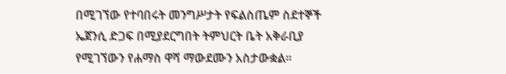በሚገኘው የተባበሩት መንግሥታት የፍልስጤም ስደተኞች ኤጀንሲ ድጋፍ በሚያደርግበት ትምህርት ቤት አቅራቢያ የሚገኘውን የሐማስ ዋሻ ማውደሙን አስታውቋል።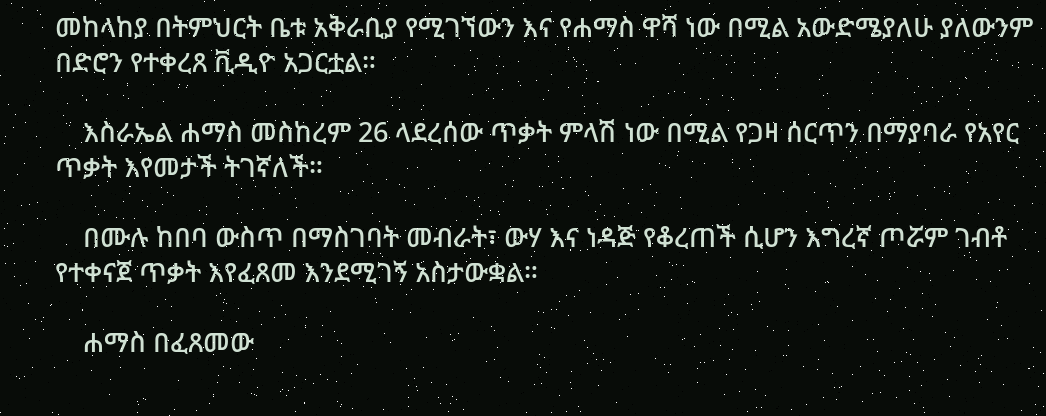መከላከያ በትምህርት ቤቱ አቅራቢያ የሚገኘውን እና የሐማስ ዋሻ ነው በሚል አውድሜያለሁ ያለውንም በድሮን የተቀረጸ ቪዲዮ አጋርቷል።

    እስራኤል ሐማስ መስከረም 26 ላደረሰው ጥቃት ምላሽ ነው በሚል የጋዛ ሰርጥን በማያባራ የአየር ጥቃት እየመታች ትገኛለች።

    በሙሉ ከበባ ውስጥ በማስገባት መብራት፣ ውሃ እና ነዳጅ የቆረጠች ሲሆን እግረኛ ጦሯም ገብቶ የተቀናጀ ጥቃት እየፈጸመ እንደሚገኝ አስታውቋል።

    ሐማስ በፈጸመው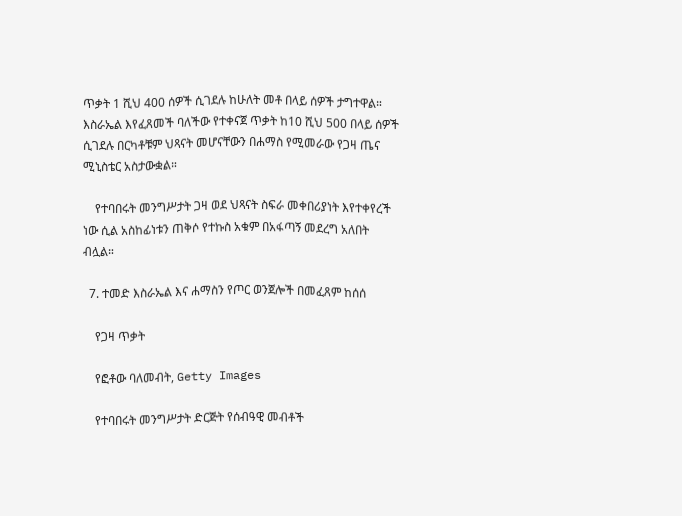ጥቃት 1 ሺህ 400 ሰዎች ሲገደሉ ከሁለት መቶ በላይ ሰዎች ታግተዋል። እስራኤል እየፈጸመች ባለችው የተቀናጀ ጥቃት ከ10 ሺህ 500 በላይ ሰዎች ሲገደሉ በርካቶቹም ህጻናት መሆናቸውን በሐማስ የሚመራው የጋዛ ጤና ሚኒስቴር አስታውቋል።

    የተባበሩት መንግሥታት ጋዛ ወደ ህጻናት ስፍራ መቀበሪያነት እየተቀየረች ነው ሲል አስከፊነቱን ጠቅሶ የተኩስ አቁም በአፋጣኝ መደረግ አለበት ብሏል።

  7. ተመድ እስራኤል እና ሐማስን የጦር ወንጀሎች በመፈጸም ከሰሰ

    የጋዛ ጥቃት

    የፎቶው ባለመብት, Getty Images

    የተባበሩት መንግሥታት ድርጅት የሰብዓዊ መብቶች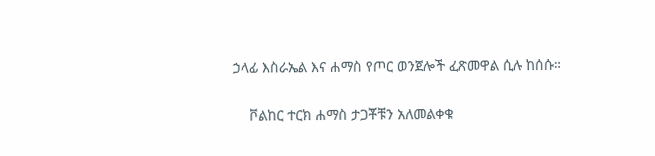ኃላፊ እስራኤል እና ሐማስ የጦር ወንጀሎች ፈጽመዋል ሲሉ ከሰሱ።

    ቮልከር ተርክ ሐማስ ታጋቾቹን አለመልቀቁ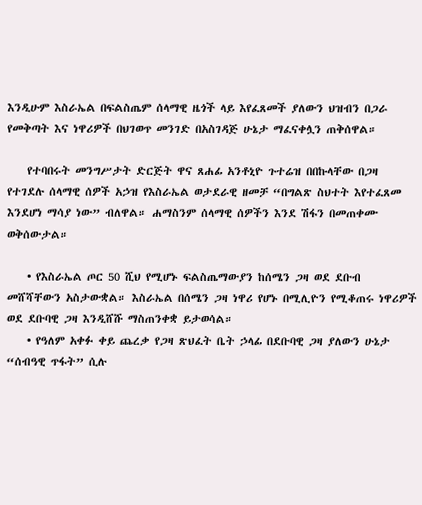እንዲሁም እስራኤል በፍልስጤም ሰላማዊ ዜጎች ላይ እየፈጸመች ያለውን ህዝብን በጋራ የመቅጣት እና ነዋሪዎች በህገወጥ መንገድ በአስገዳጅ ሁኔታ ማፈናቀሏን ጠቅሰዋል።

    የተባበሩት መንግሥታት ድርጅት ዋና ጸሐፊ አንቶኒዮ ጉተሬዝ በበኩላቸው በጋዛ የተገደሉ ሰላማዊ ሰዎች አኃዝ የእስራኤል ወታደራዊ ዘመቻ “በግልጽ ስህተት እየተፈጸመ እንደሆነ ማሳያ ነው” ብለዋል። ሐማስንም ሰላማዊ ሰዎችን እንደ ሽፋን በመጠቀሙ ወቅሰውታል።

    • የእስራኤል ጦር 50 ሺህ የሚሆኑ ፍልስጤማውያን ከሰሜን ጋዛ ወደ ደቡብ መሸሻቸውን አስታውቋል። እስራኤል በሰሜን ጋዛ ነዋሪ የሆኑ በሚሊዮን የሚቆጠሩ ነዋሪዎች ወደ ደቡባዊ ጋዛ እንዲሸሹ ማስጠንቀቋ ይታወሳል።
    • የዓለም አቀፉ ቀይ ጨረቃ የጋዛ ጽህፈት ቤት ኃላፊ በደቡባዊ ጋዛ ያለውን ሁኔታ “ሰብዓዊ ጥፋት” ሲሉ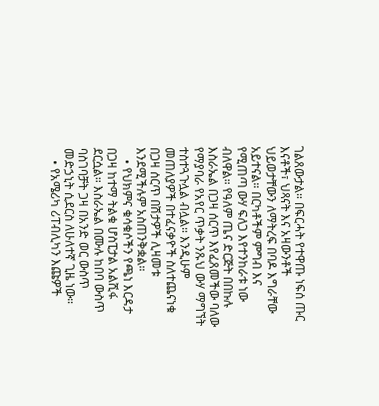ገልጸውታል። በፍርሓት የተዋጡ ነፍሰ ጡር እናቶች፣ ህጻናት እና አዛውንቶች ህይወታቸውን ለማትረፍ በባዶ እግራቸው አይተናል። በርካቶችም ምግብ እና የሚጠጣ ውሃ ፍለጋ እየተንከራቱ ነው ብለዋል። የዓለም ጤና ድርጅት በበኩሉ እስራኤል በጋዛ ሰርጥ እየፈጸመችው ባለው የማያባራ የአየር ጥቃት ንጹህ ውሃ ማግኘት ተስተጓጉሏል ብሏል። እንዲሁም መጠለያዎች በተፈናቃዮች ስለተጨናነቁ በጋዛ ሰርጥ በሽታዎች ሊዛመቱ እንደሚችሉም አስጠንቅቋል።
    • የህክምና ቁሳቁሶችን የጫነ እርዳታ በጋዛ ከተማ ትልቁ ሆስፒታል አልሺፋ ደርሷል። እስራኤል በሙሉ ከበባ ውስጥ ባስገባቻት ጋዛ በአንድ ወር ውስጥ መድኃኒት ሲደርስ ለሁለተኛ ጊዜ ነው።
    • የአሜሪካ ሪፐብሊካን እጩዎች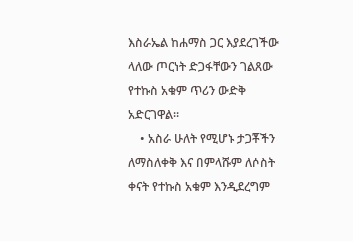እስራኤል ከሐማስ ጋር እያደረገችው ላለው ጦርነት ድጋፋቸውን ገልጸው የተኩስ አቁም ጥሪን ውድቅ አድርገዋል።
    • አስራ ሁለት የሚሆኑ ታጋቾችን ለማስለቀቅ እና በምላሹም ለሶስት ቀናት የተኩስ አቁም እንዲደረግም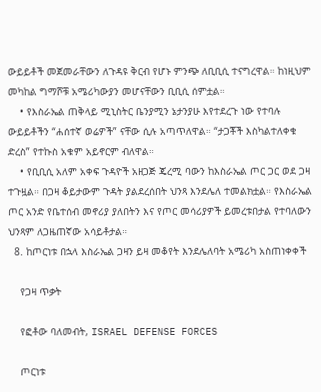ውይይቶች መጀመራቸውን ለጉዳዩ ቅርብ የሆኑ ምንጭ ለቢቢሲ ተናግረዋል። ከነዚህም መካከል ግማሾቹ አሜሪካውያን መሆናቸውን ቢቢሲ ሰምቷል።
    • የእስራኤል ጠቅላይ ሚኒስትር ቤንያሚን ኔታንያሁ እየተደረጉ ነው የተባሉ ውይይቶችን “ሐሰተኛ ወሬዎች” ናቸው ሲሉ አጣጥለዋል። “ታጋቾች እስካልተለቀቁ ድረስ” የተኩስ አቁም አይኖርም ብለዋል።
    • የቢቢሲ አለም አቀፍ ጉዳዮች አዘጋጅ ጄረሚ ባውን ከእስራኤል ጦር ጋር ወደ ጋዛ ተጉዟል። በጋዛ ቆይታውም ጉዳት ያልደረሰበት ህንጻ እንደሌለ ተመልክቷል። የእስራኤል ጦር አንድ የቤተሰብ መኖሪያ ያለበትን እና የጦር መሳሪያዎች ይመረቱበታል የተባለውን ህንጻም ለጋዜጠኛው አሳይቶታል።
  8. ከጦርነቱ በኋላ እስራኤል ጋዛን ይዛ መቆየት እንደሌለባት አሜሪካ አስጠነቀቀች

    የጋዛ ጥቃት

    የፎቶው ባለመብት, ISRAEL DEFENSE FORCES

    ጦርነቱ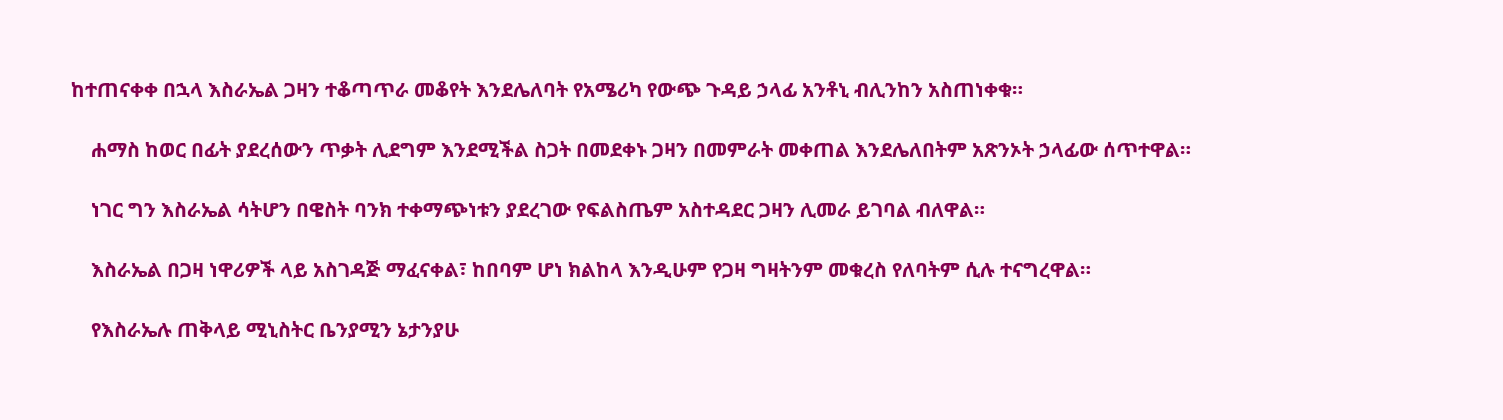ከተጠናቀቀ በኋላ እስራኤል ጋዛን ተቆጣጥራ መቆየት እንደሌለባት የአሜሪካ የውጭ ጉዳይ ኃላፊ አንቶኒ ብሊንከን አስጠነቀቁ።

    ሐማስ ከወር በፊት ያደረሰውን ጥቃት ሊደግም እንደሚችል ስጋት በመደቀኑ ጋዛን በመምራት መቀጠል እንደሌለበትም አጽንኦት ኃላፊው ሰጥተዋል።

    ነገር ግን እስራኤል ሳትሆን በዌስት ባንክ ተቀማጭነቱን ያደረገው የፍልስጤም አስተዳደር ጋዛን ሊመራ ይገባል ብለዋል።

    እስራኤል በጋዛ ነዋሪዎች ላይ አስገዳጅ ማፈናቀል፣ ከበባም ሆነ ክልከላ እንዲሁም የጋዛ ግዛትንም መቁረስ የለባትም ሲሉ ተናግረዋል።

    የእስራኤሉ ጠቅላይ ሚኒስትር ቤንያሚን ኔታንያሁ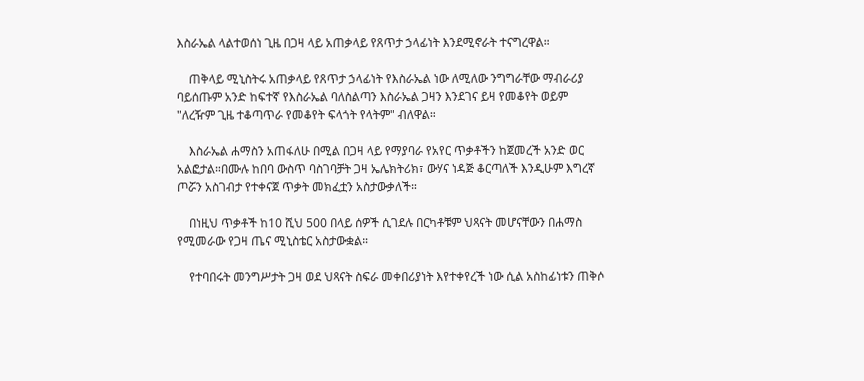እስራኤል ላልተወሰነ ጊዜ በጋዛ ላይ አጠቃላይ የጸጥታ ኃላፊነት እንደሚኖራት ተናግረዋል።

    ጠቅላይ ሚኒስትሩ አጠቃላይ የጸጥታ ኃላፊነት የእስራኤል ነው ለሚለው ንግግራቸው ማብራሪያ ባይሰጡም አንድ ከፍተኛ የእስራኤል ባለስልጣን እስራኤል ጋዛን እንደገና ይዛ የመቆየት ወይም "ለረዥም ጊዜ ተቆጣጥራ የመቆየት ፍላጎት የላትም" ብለዋል።

    እስራኤል ሐማስን አጠፋለሁ በሚል በጋዛ ላይ የማያባራ የአየር ጥቃቶችን ከጀመረች አንድ ወር አልፎታል።በሙሉ ከበባ ውስጥ ባስገባቻት ጋዛ ኤሌክትሪክ፣ ውሃና ነዳጅ ቆርጣለች እንዲሁም እግረኛ ጦሯን አስገብታ የተቀናጀ ጥቃት መክፈቷን አስታውቃለች።

    በነዚህ ጥቃቶች ከ10 ሺህ 500 በላይ ሰዎች ሲገደሉ በርካቶቹም ህጻናት መሆናቸውን በሐማስ የሚመራው የጋዛ ጤና ሚኒስቴር አስታውቋል።

    የተባበሩት መንግሥታት ጋዛ ወደ ህጻናት ስፍራ መቀበሪያነት እየተቀየረች ነው ሲል አስከፊነቱን ጠቅሶ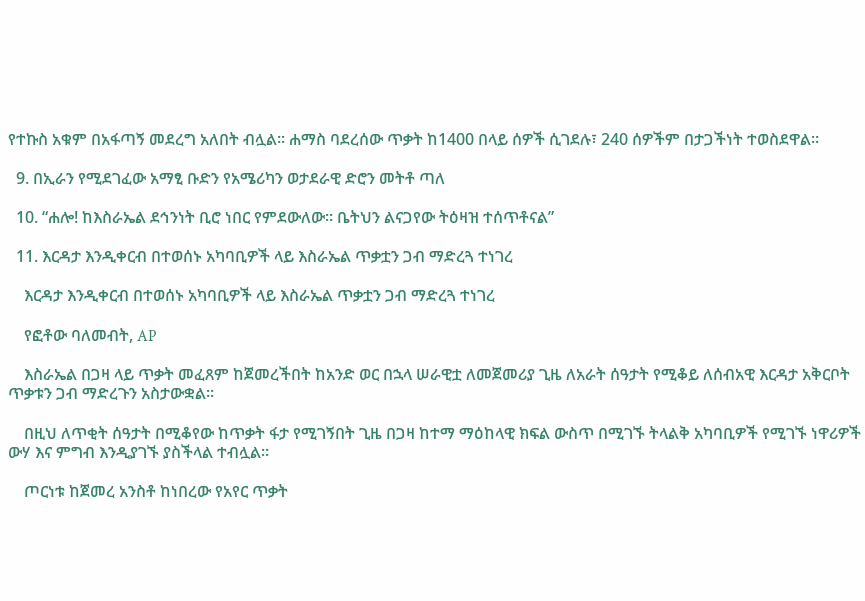የተኩስ አቁም በአፋጣኝ መደረግ አለበት ብሏል። ሐማስ ባደረሰው ጥቃት ከ1400 በላይ ሰዎች ሲገደሉ፣ 240 ሰዎችም በታጋችነት ተወስደዋል።

  9. በኢራን የሚደገፈው አማፂ ቡድን የአሜሪካን ወታደራዊ ድሮን መትቶ ጣለ

  10. “ሐሎ! ከእስራኤል ደኅንነት ቢሮ ነበር የምደውለው። ቤትህን ልናጋየው ትዕዛዝ ተሰጥቶናል”

  11. እርዳታ እንዲቀርብ በተወሰኑ አካባቢዎች ላይ እስራኤል ጥቃቷን ጋብ ማድረጓ ተነገረ

    እርዳታ እንዲቀርብ በተወሰኑ አካባቢዎች ላይ እስራኤል ጥቃቷን ጋብ ማድረጓ ተነገረ

    የፎቶው ባለመብት, AP

    እስራኤል በጋዛ ላይ ጥቃት መፈጸም ከጀመረችበት ከአንድ ወር በኋላ ሠራዊቷ ለመጀመሪያ ጊዜ ለአራት ሰዓታት የሚቆይ ለሰብአዊ እርዳታ አቅርቦት ጥቃቱን ጋብ ማድረጉን አስታውቋል።

    በዚህ ለጥቂት ሰዓታት በሚቆየው ከጥቃት ፋታ የሚገኝበት ጊዜ በጋዛ ከተማ ማዕከላዊ ክፍል ውስጥ በሚገኙ ትላልቅ አካባቢዎች የሚገኙ ነዋሪዎች ውሃ እና ምግብ እንዲያገኙ ያስችላል ተብሏል።

    ጦርነቱ ከጀመረ አንስቶ ከነበረው የአየር ጥቃት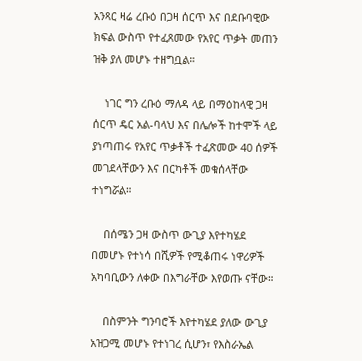አንጻር ዛሬ ረቡዕ በጋዛ ሰርጥ እና በደቡባዊው ክፍል ውስጥ የተፈጸመው የአየር ጥቃት መጠን ዝቅ ያለ መሆኑ ተዘግቧል።

    ነገር ግን ረቡዕ ማለዳ ላይ በማዕከላዊ ጋዛ ሰርጥ ዴር አል-ባላህ እና በሌሎች ከተሞች ላይ ያነጣጠሩ የአየር ጥቃቶች ተፈጽመው 40 ሰዎች መገደላቸውን እና በርካቶች መቁሰላቸው ተነግሯል።

    በሰሜን ጋዛ ውስጥ ውጊያ እየተካሄደ በመሆኑ የተነሳ በሺዎች የሚቆጠሩ ነዋሪዎች አካባቢውን ለቀው በእግራቸው እየወጡ ናቸው።

    በስምንት ግንባሮች እየተካሄደ ያለው ውጊያ አዝጋሚ መሆኑ የተነገረ ሲሆን፣ የእስራኤል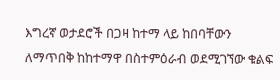እግረኛ ወታደሮች በጋዛ ከተማ ላይ ከበባቸውን ለማጥበቅ ከከተማዋ በስተምዕራብ ወደሚገኘው ቁልፍ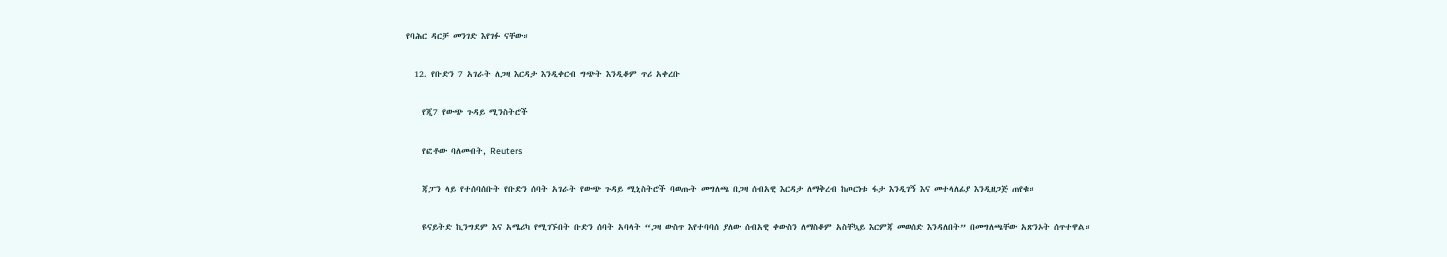የባሕር ዳርቻ መንገድ እየገፉ ናቸው።

  12. የቡድን 7 አገራት ለጋዛ እርዳታ እንዲቀርብ ግጭት እንዲቆም ጥሪ አቀረቡ

    የጂ7 የውጭ ጉዳይ ሚንስትሮች

    የፎቶው ባለመብት, Reuters

    ጃፓን ላይ የተሰባሰቡት የቡድን ሰባት አገራት የውጭ ጉዳይ ሚኒስትሮች ባወጡት መግለጫ በጋዛ ሰብአዊ እርዳታ ለማቅረብ ከጦርነቱ ፋታ እንዲገኝ እና መተላለፊያ እንዲዘጋጅ ጠየቁ።

    ዩናይትድ ኪንግደም እና አሜሪካ የሚገኙበት ቡድን ሰባት አባላት “ጋዛ ውስጥ እየተባባሰ ያለው ሰብአዊ ቀውስን ለማስቆም አስቸኳይ እርምጃ መወሰድ እንዳለበት” በመግለጫቸው አጽንኦት ሰጥተዋል።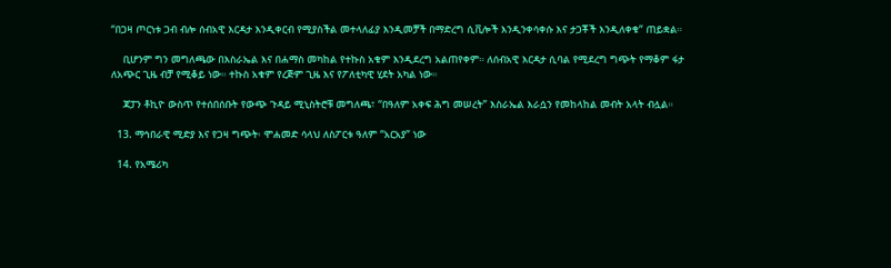“በጋዛ ጦርነቱ ጋብ ብሎ ሰብአዊ እርዳታ እንዲቀርብ የሚያስችል መተላለፊያ እንዲመቻች በማድረግ ሲቪሎች እንዲንቀሳቀሱ እና ታጋቾች እንዲለቀቁ” ጠይቋል።

    ቢሆንም ግን መግለጫው በእስራኤል እና በሐማስ መካከል የተኩስ አቁም እንዲደረግ አልጠየቀም። ለሰብአዊ እርዳታ ሲባል የሚደረግ ግጭት የማቆም ፋታ ለአጭር ጊዜ ብቻ የሚቆይ ነው። ተኩስ አቁም የረጅም ጊዜ እና የፖለቲካዊ ሂደት አካል ነው።

    ጃፓን ቶኪዮ ውስጥ የተሰበሰቡት የውጭ ጉዳይ ሚኒስትሮቹ መግለጫ፣ “በዓለም አቀፍ ሕግ መሠረት” እስራኤል እራሷን የመከላከል መብት አላት ብሏል።

  13. ማኅበራዊ ሚድያ እና የጋዛ ግጭት፡ ሞሐመድ ሳላህ ለስፖርቱ ዓለም “አርአያ” ነው

  14. የአሜሪካ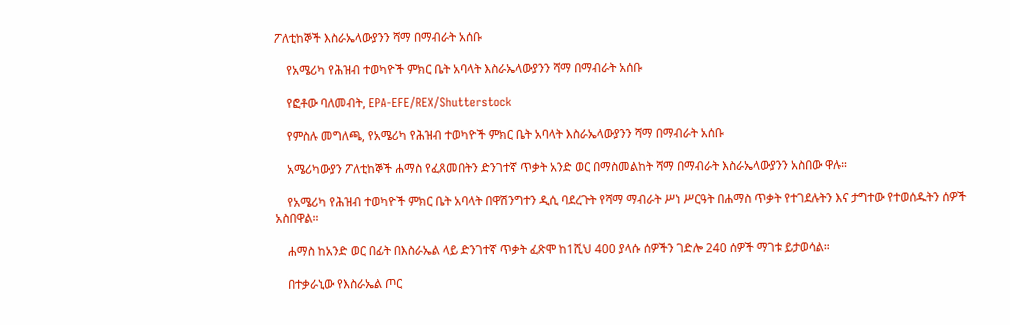ፖለቲከኞች እስራኤላውያንን ሻማ በማብራት አሰቡ

    የአሜሪካ የሕዝብ ተወካዮች ምክር ቤት አባላት እስራኤላውያንን ሻማ በማብራት አሰቡ

    የፎቶው ባለመብት, EPA-EFE/REX/Shutterstock

    የምስሉ መግለጫ, የአሜሪካ የሕዝብ ተወካዮች ምክር ቤት አባላት እስራኤላውያንን ሻማ በማብራት አሰቡ

    አሜሪካውያን ፖለቲከኞች ሐማስ የፈጸመበትን ድንገተኛ ጥቃት አንድ ወር በማስመልከት ሻማ በማብራት እስራኤላውያንን አስበው ዋሉ።

    የአሜሪካ የሕዝብ ተወካዮች ምክር ቤት አባላት በዋሽንግተን ዲሲ ባደረጉት የሻማ ማብራት ሥነ ሥርዓት በሐማስ ጥቃት የተገደሉትን እና ታግተው የተወሰዱትን ሰዎች አስበዋል።

    ሐማስ ከአንድ ወር በፊት በእስራኤል ላይ ድንገተኛ ጥቃት ፈጽሞ ከ1ሺህ 400 ያላሱ ሰዎችን ገድሎ 240 ሰዎች ማገቱ ይታወሳል።

    በተቃራኒው የእስራኤል ጦር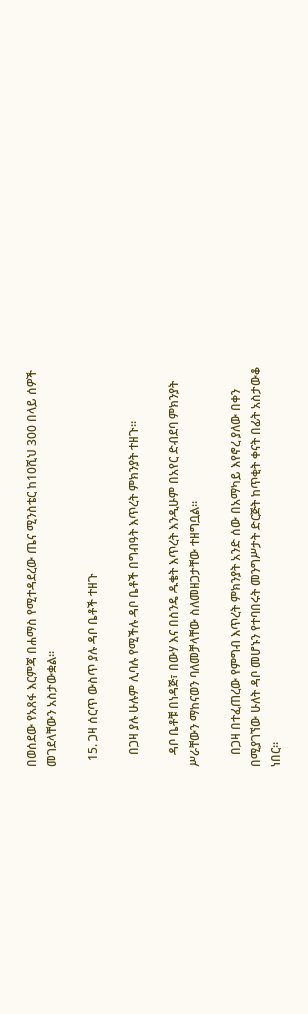በወሰደው የአጸፋ እርምጃ በሐማስ የሚተዳደረው ጤና ሚንስቴር ከ10ሺህ 300 በላይ ሰዎች መገደላቸውን አስታውቋል።

  15. ጋዛ ሰርጥ ውስጥ ያሉ ዳቦ ቤቶች ተዘጉ

    በጋዛ ያሉ ሁሉም ሊባሉ የሚችሉ ዳቦ ቤቶች በግብዓት እጥረት ምክንያት ተዘጉ።

    ዳቦ ቤቶቹ በነዳጅ፣ በውሃ እና በስንዴ ዱቄት እጥረት እንዲሁም በአየር ድብደባ ምክንያት ሥራቸውን ማከናወን ባለመቻላቸው ስለመዘጋታቸው ተዘግቧል።

    በጋዛ በተፈጠረው የምግብ እጥረት ምክንያት አንድ ሰው በአማካይ እየኖረ ያለው በቀን በሚያገኘው ሁለት ዳቦ መሆኑን የተባበሩት መንግሥታት ድርጅት ከጥቂት ቀናት በፊት አስታውቆ ነበር።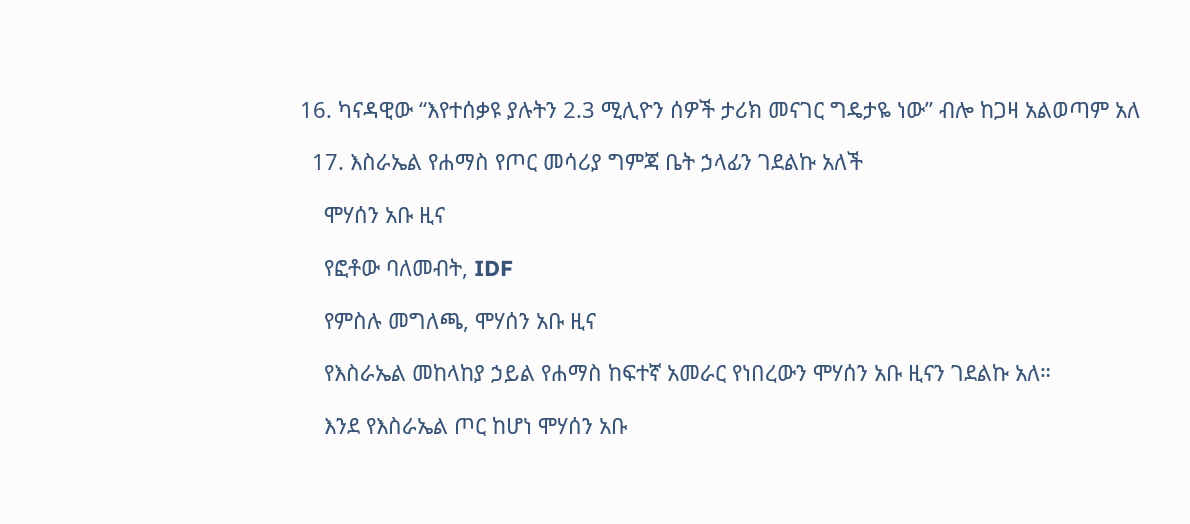16. ካናዳዊው “እየተሰቃዩ ያሉትን 2.3 ሚሊዮን ሰዎች ታሪክ መናገር ግዴታዬ ነው” ብሎ ከጋዛ አልወጣም አለ

  17. እስራኤል የሐማስ የጦር መሳሪያ ግምጃ ቤት ኃላፊን ገደልኩ አለች

    ሞሃሰን አቡ ዚና

    የፎቶው ባለመብት, IDF

    የምስሉ መግለጫ, ሞሃሰን አቡ ዚና

    የእስራኤል መከላከያ ኃይል የሐማስ ከፍተኛ አመራር የነበረውን ሞሃሰን አቡ ዚናን ገደልኩ አለ።

    እንደ የእስራኤል ጦር ከሆነ ሞሃሰን አቡ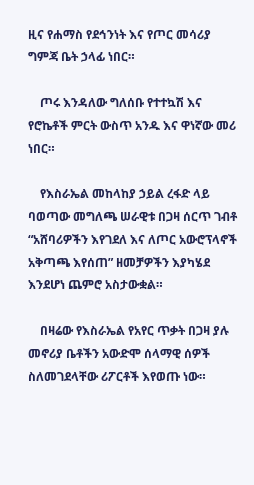ዚና የሐማስ የደኅንነት እና የጦር መሳሪያ ግምጃ ቤት ኃላፊ ነበር።

    ጦሩ እንዳለው ግለሰቡ የተተኳሽ እና የሮኬቶች ምርት ውስጥ አንዱ እና ዋነኛው መሪ ነበር።

    የእስራኤል መከላከያ ኃይል ረፋድ ላይ ባወጣው መግለጫ ሠራዊቱ በጋዛ ሰርጥ ገብቶ “አሸባሪዎችን እየገደለ እና ለጦር አውሮፕላኖች አቅጣጫ እየሰጠ” ዘመቻዎችን እያካሄደ እንደሆነ ጨምሮ አስታውቋል።

    በዛሬው የእስራኤል የአየር ጥቃት በጋዛ ያሉ መኖሪያ ቤቶችን አውድሞ ሰላማዊ ሰዎች ስለመገደላቸው ሪፖርቶች እየወጡ ነው።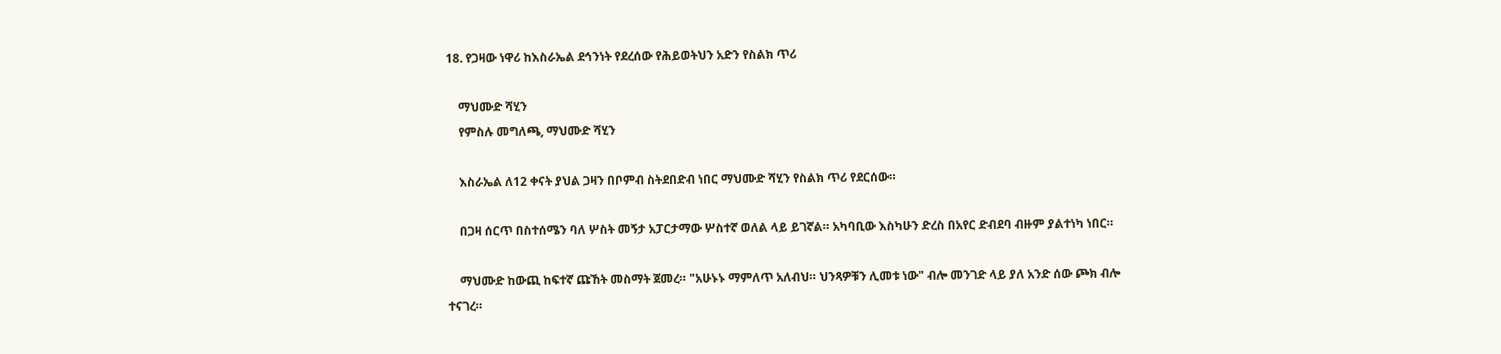18. የጋዛው ነዋሪ ከእስራኤል ደኅንነት የደረሰው የሕይወትህን አድን የስልክ ጥሪ

    ማህሙድ ሻሂን
    የምስሉ መግለጫ, ማህሙድ ሻሂን

    እስራኤል ለ12 ቀናት ያህል ጋዛን በቦምብ ስትደበድብ ነበር ማህሙድ ሻሂን የስልክ ጥሪ የደርሰው።

    በጋዛ ሰርጥ በስተሰሜን ባለ ሦስት መኝታ አፓርታማው ሦስተኛ ወለል ላይ ይገኛል። አካባቢው እስካሁን ድረስ በአየር ድብደባ ብዙም ያልተነካ ነበር።

    ማህሙድ ከውጪ ከፍተኛ ጩኸት መስማት ጀመረ። "አሁኑኑ ማምለጥ አለብህ። ህንጻዎቹን ሊመቱ ነው" ብሎ መንገድ ላይ ያለ አንድ ሰው ጮክ ብሎ ተናገረ።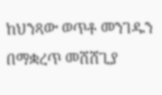ከህንጻው ወጥቶ መንገዱን በማቋረጥ መሸሸጊያ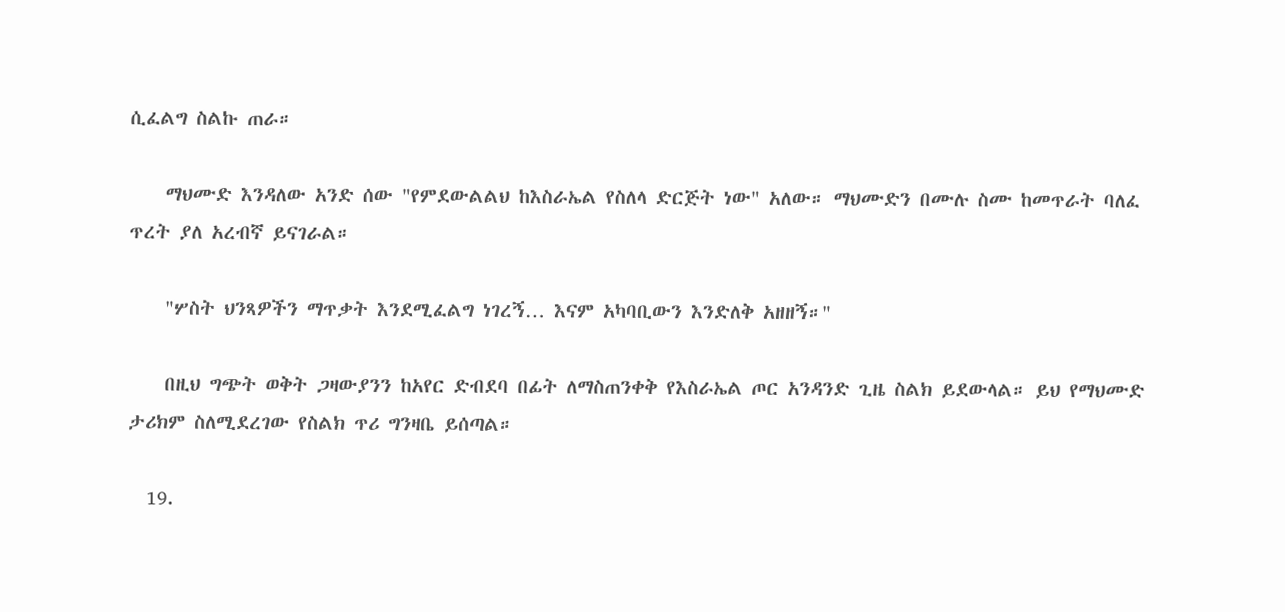ሲፈልግ ስልኩ ጠራ።

    ማህሙድ እንዳለው አንድ ሰው "የምደውልልህ ከእስራኤል የስለላ ድርጅት ነው" አለው። ማህሙድን በሙሉ ስሙ ከመጥራት ባለፈ ጥረት ያለ አረብኛ ይናገራል።

    "ሦስት ህንጻዎችን ማጥቃት እንደሚፈልግ ነገረኝ… እናም አካባቢውን እንድለቅ አዘዘኝ።"

    በዚህ ግጭት ወቅት ጋዛውያንን ከአየር ድብደባ በፊት ለማስጠንቀቅ የእስራኤል ጦር አንዳንድ ጊዜ ስልክ ይደውላል። ይህ የማህሙድ ታሪክም ስለሚደረገው የስልክ ጥሪ ግንዛቤ ይሰጣል።

  19.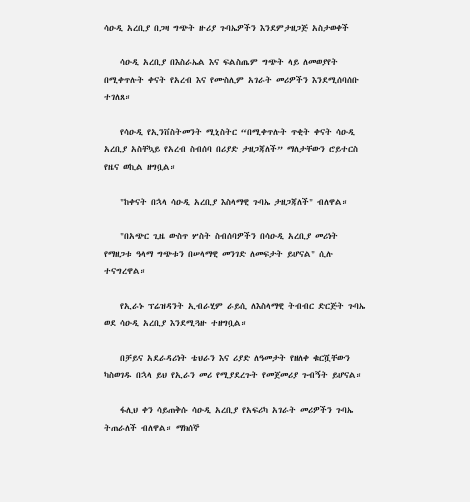ሳዑዲ አረቢያ በጋዛ ግጭት ዙሪያ ጉባኤዎችን እንደምታዘጋጅ አስታወቀች

    ሳዑዲ አረቢያ በእስራኤል እና ፍልስጤም ግጭት ላይ ለመወያየት በሚቀጥሉት ቀናት የአረብ እና የሙስሊም አገራት መሪዎችን እንደሚሰባሰቡ ተገለጸ።

    የሳዑዲ የኢንቨስትመንት ሚኒስትር “በሚቀጥሉት ጥቂት ቀናት ሳዑዲ አረቢያ አስቸኳይ የአረብ ስብሰባ በሪያድ ታዘጋጃለች” ማለታቸውን ሮይተርስ የዜና ወኪል ዘግቧል።

    "ከቀናት በኋላ ሳዑዲ አረቢያ እስላማዊ ጉባኤ ታዘጋጃለች" ብለዋል።

    "በአጭር ጊዜ ውስጥ ሦስት ስብሰባዎችን በሳዑዲ አረቢያ መሪነት የማዘጋቱ ዓላማ ግጭቱን በሠላማዊ መንገድ ለመፍታት ይሆናል" ሲሉ ተናግረዋል።

    የኢራኑ ፕሬዝዳንት ኢብራሂም ራይሲ ለእስላማዊ ትብብር ድርጅት ጉባኤ ወደ ሳዑዲ አረቢያ እንደሚጓዙ ተዘግቧል።

    በቻይና አደራዳሪነት ቴህራን እና ሪያድ ለዓመታት የዘለቀ ቁርሿቸውን ካስወገዱ በኋላ ይህ የኢራን መሪ የሚያደረጉት የመጀመሪያ ጉብኝት ይሆናል።

    ፋሊህ ቀን ሳይጠቅሱ ሳዑዲ አረቢያ የአፍሪካ አገራት መሪዎችን ጉባኤ ትጠራለች ብለዋል። ማክሰኞ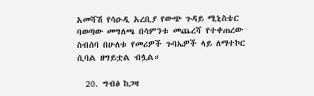አመሻሽ የሳዑዲ አረቢያ የውጭ ጉዳይ ሚኒስቴር ባወጣው መግለጫ በሳምንቱ መጨረሻ የተቀጠረው ስብሰባ በሁለቱ የመሪዎች ጉባኤዎች ላይ ለማተኮር ሲባል ዘግይቷል ብሏል።

  20. ግብፅ ከጋዛ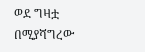ወደ ግዛቷ በሚያሻግረው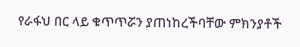የራፋህ በር ላይ ቁጥጥሯን ያጠነከረችባቸው ምክንያቶች